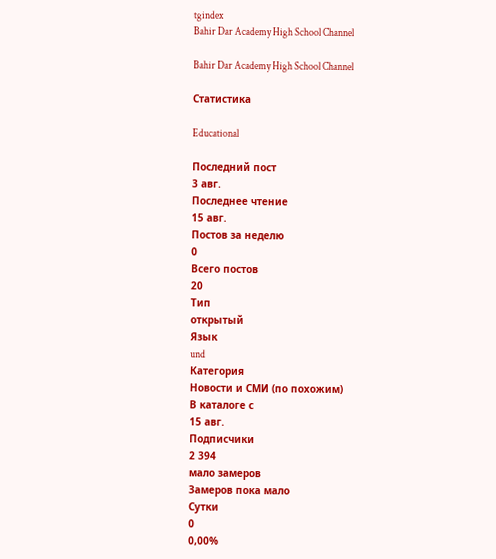tgindex
Bahir Dar Academy High School Channel

Bahir Dar Academy High School Channel

Статистика

Educational

Последний пост
3 авг.
Последнее чтение
15 авг.
Постов за неделю
0
Всего постов
20
Тип
открытый
Язык
und
Категория
Новости и СМИ (по похожим)
В каталоге с
15 авг.
Подписчики
2 394
мало замеров
Замеров пока мало
Сутки
0
0,00%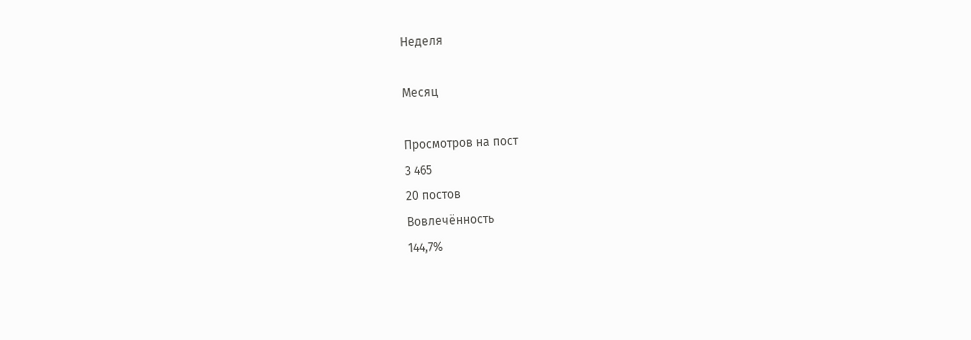Неделя

Месяц

Просмотров на пост
3 465
20 постов
Вовлечённость
144,7%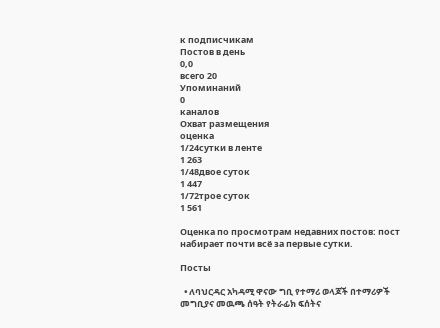к подписчикам
Постов в день
0,0
всего 20
Упоминаний
0
каналов
Охват размещения
оценка
1/24сутки в ленте
1 263
1/48двое суток
1 447
1/72трое суток
1 561

Оценка по просмотрам недавних постов: пост набирает почти всё за первые сутки.

Посты

  • ለባህርዳር አካዳሚ ዋናው ግቢ የተማሪ ወላጆች በተማሪዎች  መግቢያና መዉጫ ሰዓት የትራፊክ ፍሰትና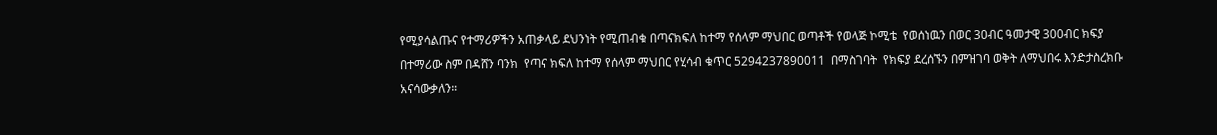የሚያሳልጡና የተማሪዎችን አጠቃላይ ደህንነት የሚጠብቁ በጣናክፍለ ከተማ የሰላም ማህበር ወጣቶች የወላጅ ኮሚቴ  የወሰነዉን በወር 30ብር ዓመታዊ 300ብር ክፍያ በተማሪው ስም በዳሸን ባንክ  የጣና ክፍለ ከተማ የሰላም ማህበር የሂሳብ ቁጥር 5294237890011  በማስገባት  የክፍያ ደረሰኙን በምዝገባ ወቅት ለማህበሩ እንድታስረክቡ አናሳውቃለን።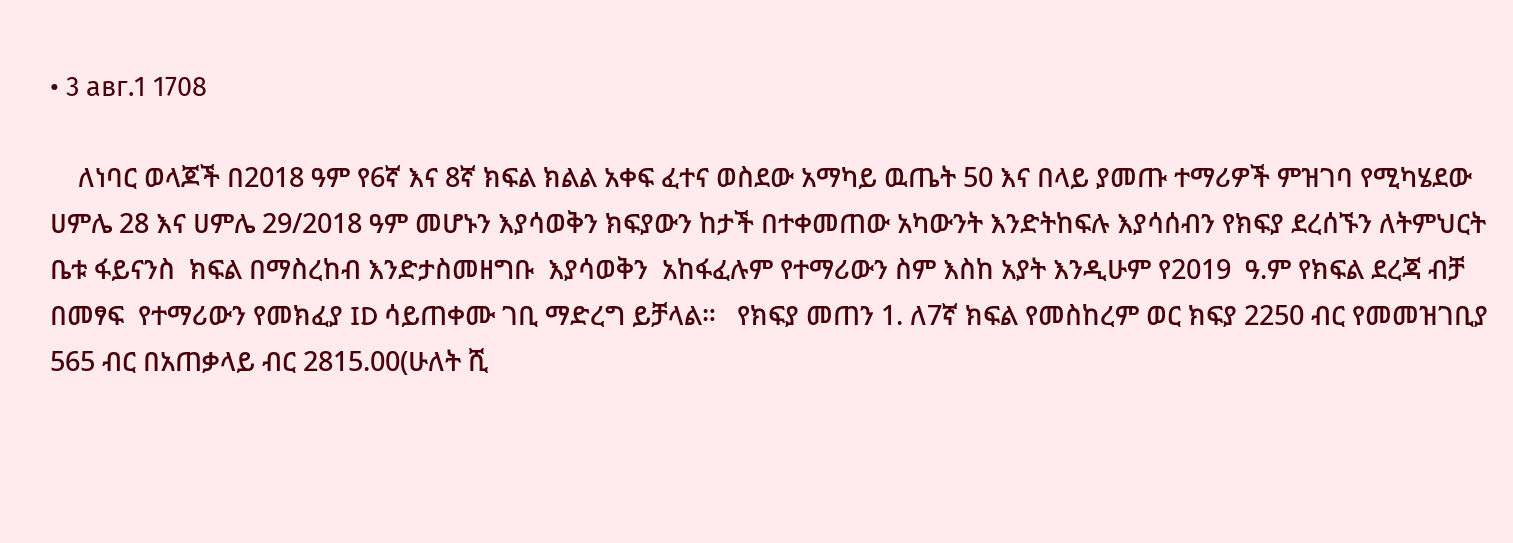• 3 авг.1 1708

    ለነባር ወላጆች በ2018 ዓም የ6ኛ እና 8ኛ ክፍል ክልል አቀፍ ፈተና ወስደው አማካይ ዉጤት 50 እና በላይ ያመጡ ተማሪዎች ምዝገባ የሚካሄደው ሀምሌ 28 እና ሀምሌ 29/2018 ዓም መሆኑን እያሳወቅን ክፍያውን ከታች በተቀመጠው አካውንት እንድትከፍሉ እያሳሰብን የክፍያ ደረሰኙን ለትምህርት ቤቱ ፋይናንስ  ክፍል በማስረከብ እንድታስመዘግቡ  እያሳወቅን  አከፋፈሉም የተማሪውን ስም እስከ አያት እንዲሁም የ2019  ዓ.ም የክፍል ደረጃ ብቻ  በመፃፍ  የተማሪውን የመክፈያ ID ሳይጠቀሙ ገቢ ማድረግ ይቻላል።   የክፍያ መጠን 1. ለ7ኛ ክፍል የመስከረም ወር ክፍያ 2250 ብር የመመዝገቢያ  565 ብር በአጠቃላይ ብር 2815.00(ሁለት ሺ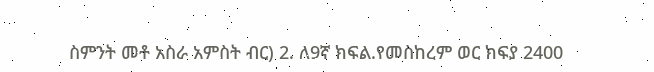ስምንት መቶ አስራ አምስት ብር) 2. ለ9ኛ ክፍል.የመስከረም ወር ክፍያ 2400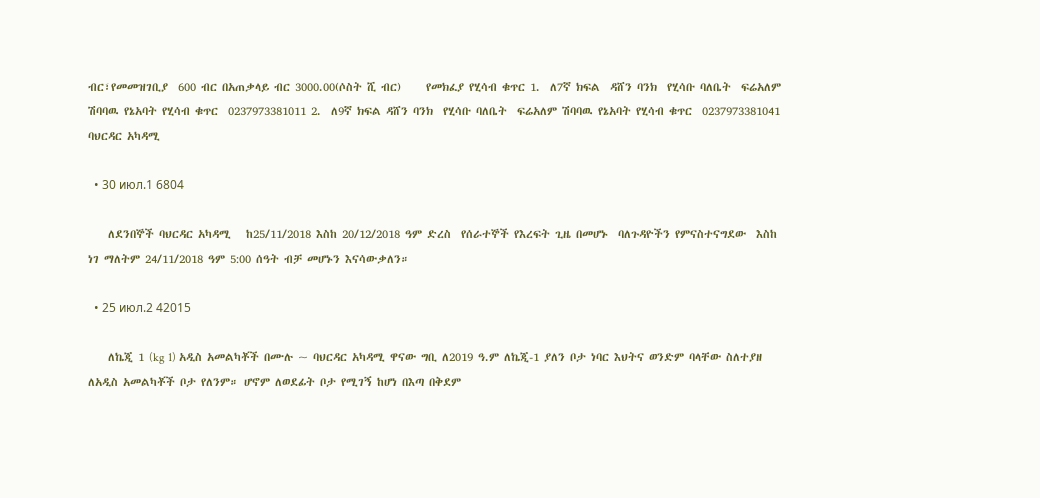ብር፣የመመዝገቢያ  600 ብር በአጠቃላይ ብር 3000.00(ሶስት ሺ ብር)     የመክፈያ የሂሳብ ቁጥር 1.  ለ7ኛ ክፍል  ዳሸን ባንክ  የሂሳቡ ባለቤት  ፍሬአለም ሽባባዉ የኔአባት የሂሳብ ቁጥር  0237973381011 2.  ለ9ኛ ክፍል ዳሸን ባንክ  የሂሳቡ ባለቤት  ፍሬአለም ሽባባዉ የኔአባት የሂሳብ ቁጥር  0237973381041                       ባህርዳር አካዳሚ

  • 30 июл.1 6804

    ለደንበኞች ባህርዳር አካዳሚ   ከ25/11/2018 እስከ 20/12/2018 ዓም ድረስ  የሰራተኞች የእረፍት ጊዜ በመሆኑ  ባለጉዳዮችን የምናስተናግደው  እስከ ነገ ማለትም 24/11/2018 ዓም 5:00 ሰዓት ብቻ መሆኑን እናሳውቃለን።

  • 25 июл.2 42015

    ለኬጂ 1 (kg 1) አዲስ አመልካቾች በሙሉ ~ ባህርዳር አካዳሚ ዋናው ግቢ ለ2019 ዓ.ም ለኬጂ-1 ያለን ቦታ ነባር እህትና ወንድም ባላቸው ስለተያዘ ለአዲስ አመልካቾች ቦታ የለንም። ሆኖም ለወደፊት ቦታ የሚገኝ ከሆነ በእጣ በቅደም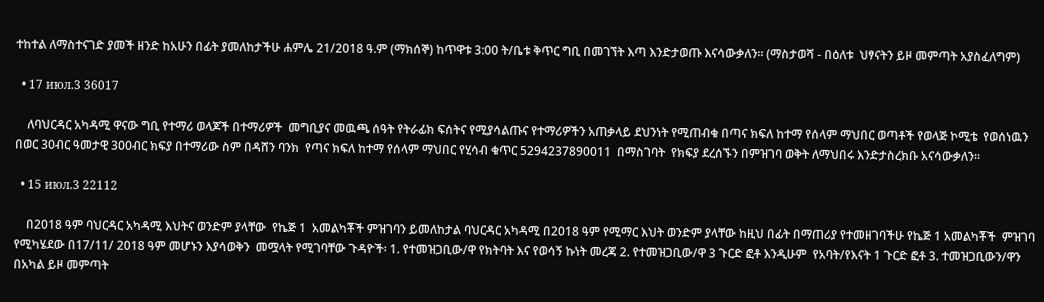ተከተል ለማስተናገድ ያመች ዘንድ ከአሁን በፊት ያመለከታችሁ ሐምሌ 21/2018 ዓ.ም (ማክሰኞ) ከጥዋቱ 3:00 ት/ቤቱ ቅጥር ግቢ በመገኘት እጣ እንድታወጡ እናሳውቃለን። (ማስታወሻ - በዕለቱ  ህፃናትን ይዞ መምጣት አያስፈለግም)

  • 17 июл.3 36017

    ለባህርዳር አካዳሚ ዋናው ግቢ የተማሪ ወላጆች በተማሪዎች  መግቢያና መዉጫ ሰዓት የትራፊክ ፍሰትና የሚያሳልጡና የተማሪዎችን አጠቃላይ ደህንነት የሚጠብቁ በጣና ክፍለ ከተማ የሰላም ማህበር ወጣቶች የወላጅ ኮሚቴ  የወሰነዉን በወር 30ብር ዓመታዊ 300ብር ክፍያ በተማሪው ስም በዳሸን ባንክ  የጣና ክፍለ ከተማ የሰላም ማህበር የሂሳብ ቁጥር 5294237890011  በማስገባት  የክፍያ ደረሰኙን በምዝገባ ወቅት ለማህበሩ እንድታስረክቡ አናሳውቃለን።

  • 15 июл.3 22112

    በ2018 ዓም ባህርዳር አካዳሚ እህትና ወንድም ያላቸው  የኬጅ 1  አመልካቾች ምዝገባን ይመለከታል ባህርዳር አካዳሚ በ2018 ዓም የሚማር እህት ወንድም ያላቸው ከዚህ በፊት በማጠሪያ የተመዘገባችሁ የኬጅ 1 አመልካቾች  ምዝገባ  የሚካሄደው በ17/11/ 2018 ዓም መሆኑን እያሳወቅን  መሟላት የሚገባቸው ጉዳዮች፡ 1. የተመዝጋቢው/ዋ የክትባት እና የወሳኝ ኩነት መረጃ 2. የተመዝጋቢው/ዋ 3 ጉርድ ፎቶ እንዲሁም  የአባት/የእናት 1 ጉርድ ፎቶ 3. ተመዝጋቢውን/ዋን  በአካል ይዞ መምጣት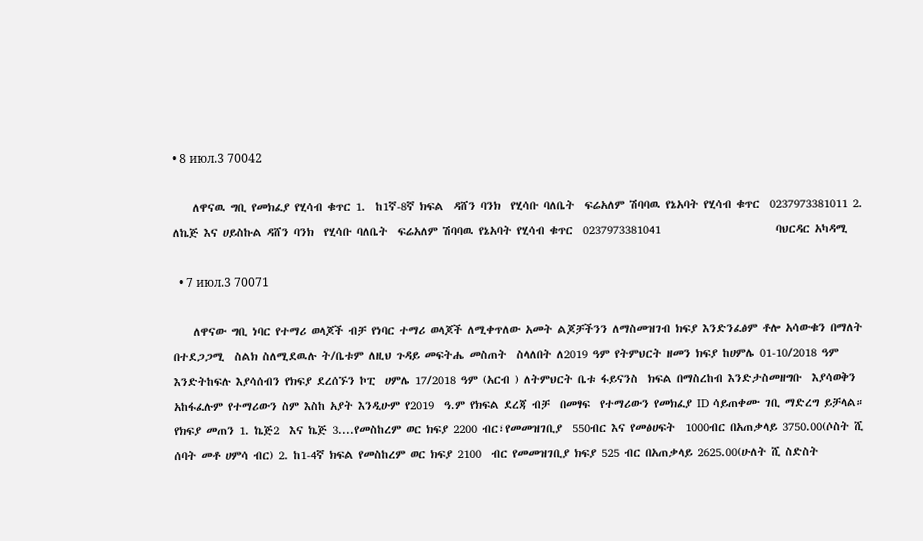• 8 июл.3 70042

    ለዋናዉ ግቢ የመክፈያ የሂሳብ ቁጥር 1.  ከ1ኛ-8ኛ ክፍል  ዳሸን ባንክ  የሂሳቡ ባለቤት  ፍሬአለም ሽባባዉ የኔአባት የሂሳብ ቁጥር  0237973381011 2.  ለኬጅ እና ሀይስኩል ዳሸን ባንክ  የሂሳቡ ባለቤት  ፍሬአለም ሽባባዉ የኔአባት የሂሳብ ቁጥር  0237973381041                       ባህርዳር አካዳሚ

  • 7 июл.3 70071

    ለዋናው ግቢ ነባር የተማሪ ወላጆች ብቻ የነባር ተማሪ ወላጆች ለሚቀጥለው አመት ልጆቻችንን ለማስመዝገብ ክፍያ እንድንፈፅም ቶሎ አሳውቁን በማለት በተደጋጋሚ  ስልክ ስለሚደዉሉ ት/ቤቱም ለዚህ ጉዳይ መፍትሔ መስጠት  ስላለበት ለ2019 ዓም የትምህርት ዘመን ክፍያ ከሀምሌ 01-10/2018 ዓም እንድትከፍሉ እያሳሰብን የክፍያ ደረሰኙን ኮፒ  ሀምሌ 17/2018 ዓም (አርብ ) ለትምህርት ቤቱ ፋይናንስ  ክፍል በማስረከብ እንድታስመዘግቡ  እያሳወቅን  አከፋፈሉም የተማሪውን ስም እስከ አያት እንዲሁም የ2019  ዓ.ም የክፍል ደረጃ ብቻ  በመፃፍ  የተማሪውን የመክፈያ ID ሳይጠቀሙ ገቢ ማድረግ ይቻላል።   የክፍያ መጠን 1. ኬጅ2  እና ኬጅ 3....የመስከረም ወር ክፍያ 2200 ብር፣የመመዝገቢያ  550ብር እና የመፅሀፍት  1000ብር በአጠቃላይ 3750.00(ሶስት ሺ ሰባት መቶ ሀምሳ ብር) 2. ከ1-4ኛ ክፍል የመስከረም ወር ክፍያ 2100  ብር የመመዝገቢያ ክፍያ 525 ብር በአጠቃላይ 2625.00(ሁለት ሺ ስድስት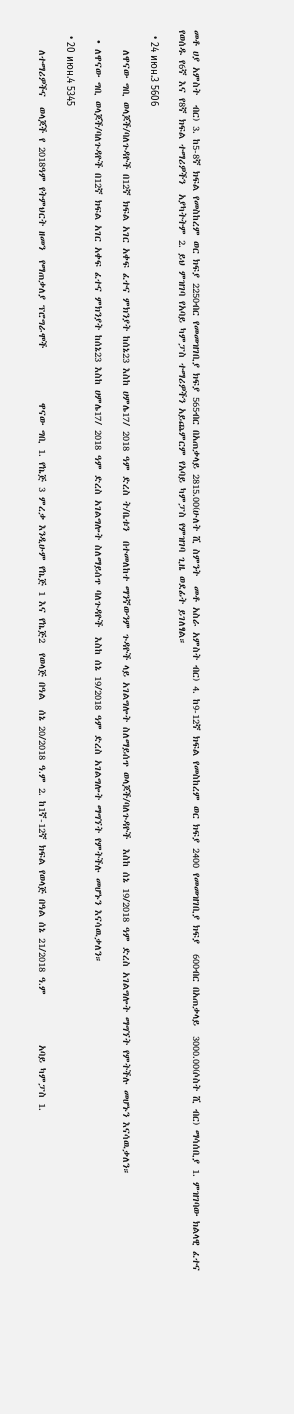መቶ ሀያ አምስት  ብር) 3. ከ5-8ኛ ክፍል የመስከረም ወር ክፍያ 2250ብር የመመዝገቢያ ክፍያ 565ብር በአጠቃላይ 2815.00(ሁለት ሺ ስምንት  መቶ አስራ አምስት ብር) 4. ከ9-12ኛ ክፍል የመስከረም ወር ክፍያ 2400 የመመዝገቢያ ክፍያ  600ብር በአጠቃላይ  3000.00(ሶስት ሺ ብር) ማሳሰቢያ 1. ምዝገባው ክልላዊ ፈተና የወሰዱ የ6ኛ እና የ8ኛ ክፍል ተማሪዎችን  አያካትትም 2. ይህ ምዝገባ የአባይ ካምፓስ ተማሪዎችን አይጨምርም የአባይ ካምፓስ የምዝገባ ጊዜ ወደፊት ይገለፃል።

  • 24 июн.3 5606

    ለዋናው ግቢ ወላጆች/ባለጉዳዮች በ12ኛ ክፍል አገር አቀፍ ፈተና ምክንያት ከሰኔ23 እስከ ሀምሌ17/ 2018 ዓም ድረስ ት/ቤቱን  በተመለከተ ማንኛውንም ጉዳዮች ላይ አገልግሎት ስለማይሰጥ ወላጆች/ባለጉዳዮች  እስከ ሰኔ 19/2018 ዓም ድረስ አገልግሎት ማግኘት የምትችሉ መሆኑን እናሳዉቃለን።

  • ለዋናው ግቢ ወላጆች/ባለጉዳዮች በ12ኛ ክፍል አገር አቀፍ ፈተና ምክንያት ከሰኔ23 እስከ ሀምሌ17/ 2018 ዓም ድረስ አገልግሎት ስለማይሰጥ ባለጉዳዮች  እስከ ሰኔ 19/2018 ዓም ድረስ አገልግሎት ማግኘት የምትችሉ መሆኑን እናሳዉቃለን።

  • 20 июн.4 5345

    ለተማሪዎችና  ወላጆች የ 2018ዓም የትምህርት ዘመን  የማጠቃለያ ፕሮግራሞች           ዋናው ግቢ 1. የኬጅ 3 ምረቃ እንዲሁም የኬጅ 1 እና የኬጅ2  የወላጅ በዓል  ሰኔ 20/2018 ዓ.ም 2. ከ1ኛ-12ኛ ክፍል የወላጅ በዓል ሰኔ 21/2018 ዓ.ም          አባይ ካምፓስ 1.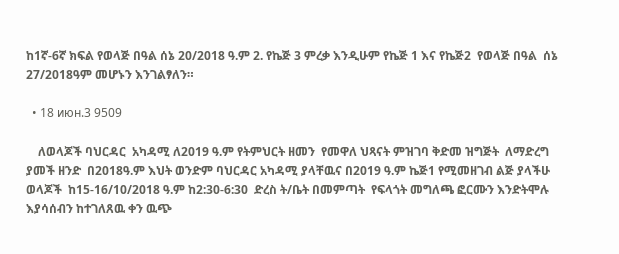ከ1ኛ-6ኛ ክፍል የወላጅ በዓል ሰኔ 20/2018 ዓ.ም 2. የኬጅ 3 ምረቃ እንዲሁም የኬጅ 1 እና የኬጅ2  የወላጅ በዓል  ሰኔ 27/2018ዓም መሆኑን እንገልፃለን።

  • 18 июн.3 9509

    ለወላጆች ባህርዳር  አካዳሚ ለ2019 ዓ.ም የትምህርት ዘመን  የመዋለ ህጻናት ምዝገባ ቅድመ ዝግጅት  ለማድረግ ያመች ዘንድ  በ2018ዓ.ም እህት ወንድም ባህርዳር አካዳሚ ያላቸዉና በ2019 ዓ.ም ኬጅ1 የሚመዘገብ ልጅ ያላችሁ ወላጆች  ከ15-16/10/2018 ዓ.ም ከ2:30-6:30  ድረስ ት/ቤት በመምጣት  የፍላጎት መግለጫ ፎርሙን እንድትሞሉ እያሳሰብን ከተገለጸዉ ቀን ዉጭ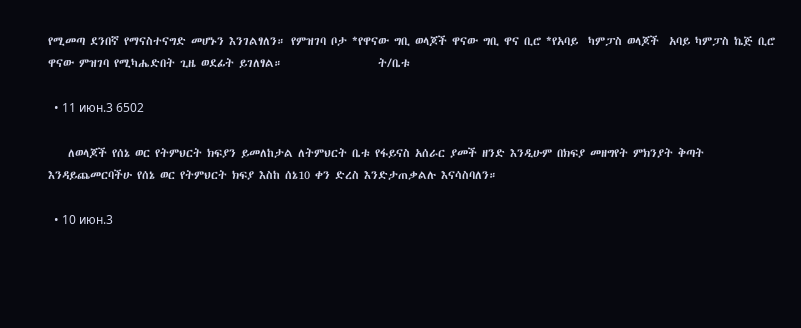የሚመጣ ደንበኛ የማናስተናግድ መሆኑን እንገልፃለን። የምዝገባ ቦታ *የዋናው ግቢ ወላጆች ዋናው ግቢ ዋና ቢሮ *የአባይ  ካምፓስ ወላጆች  አባይ ካምፓስ ኬጅ ቢሮ ዋናው ምዝገባ የሚካሔድበት ጊዜ ወደፊት ይገለፃል።                   ት/ቤቱ

  • 11 июн.3 6502

    ለወላጆች የሰኔ ወር የትምህርት ክፍያን ይመለከታል ለትምህርት ቤቱ የፋይናስ አሰራር ያመች ዘንድ እንዲሁም በክፍያ መዘግየት ምክንያት ቅጣት እንዳይጨመርባችሁ የሰኔ ወር የትምህርት ክፍያ እስከ ሰኔ10 ቀን ድረስ እንድታጠቃልሉ እናሳስባለን።

  • 10 июн.3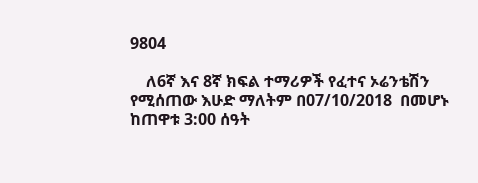9804

    ለ6ኛ እና 8ኛ ክፍል ተማሪዎች የፈተና ኦሬንቴሽን የሚሰጠው እሁድ ማለትም በ07/10/2018  በመሆኑ  ከጠዋቱ 3:00 ሰዓት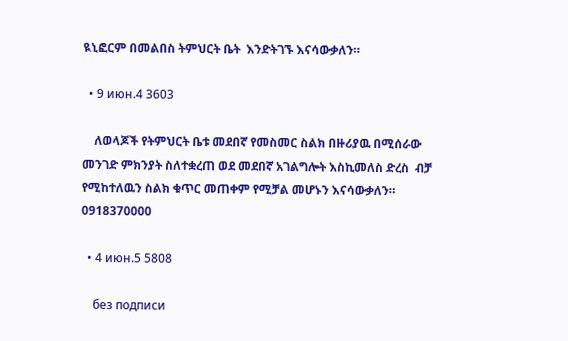ዪኒፎርም በመልበስ ትምህርት ቤት  እንድትገኙ እናሳውቃለን።

  • 9 июн.4 3603

    ለወላጆች የትምህርት ቤቱ መደበኛ የመስመር ስልክ በዙሪያዉ በሚሰራው  መንገድ ምክንያት ስለተቋረጠ ወደ መደበኛ አገልግሎት እስኪመለስ ድረስ  ብቻ የሚከተለዉን ስልክ ቁጥር መጠቀም የሚቻል መሆኑን እናሳውቃለን። 0918370000

  • 4 июн.5 5808

    без подписи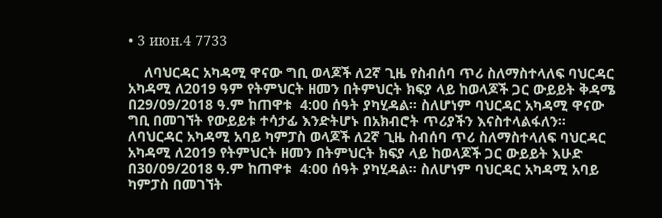• 3 июн.4 7733

    ለባህርዳር አካዳሚ ዋናው ግቢ ወላጆች ለ2ኛ ጊዜ የስብሰባ ጥሪ ስለማስተላለፍ ባህርዳር አካዳሚ ለ2019 ዓም የትምህርት ዘመን በትምህርት ክፍያ ላይ ከወላጆች ጋር ውይይት ቅዳሜ በ29/09/2018 ዓ.ም ከጠዋቱ  4:00 ሰዓት ያካሂዳል። ስለሆነም ባህርዳር አካዳሚ ዋናው ግቢ በመገኘት የውይይቱ ተሳታፊ እንድትሆኑ በአክብሮት ጥሪያችን እናስተላልፋለን። ለባህርዳር አካዳሚ አባይ ካምፓስ ወላጆች ለ2ኛ ጊዜ ስብሰባ ጥሪ ስለማስተላለፍ ባህርዳር አካዳሚ ለ2019 የትምህርት ዘመን በትምህርት ክፍያ ላይ ከወላጆች ጋር ውይይት እሁድ በ30/09/2018 ዓ.ም ከጠዋቱ  4:00 ሰዓት ያካሂዳል። ስለሆነም ባህርዳር አካዳሚ አባይ ካምፓስ በመገኘት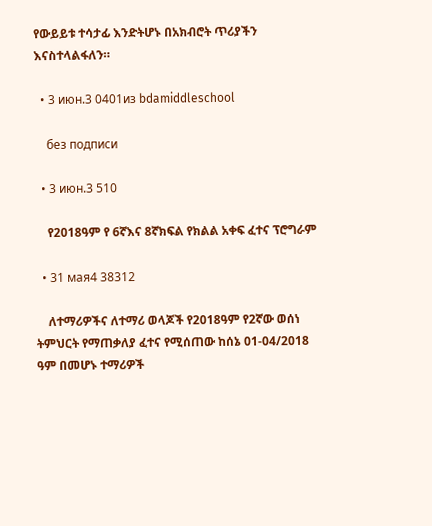የውይይቱ ተሳታፊ እንድትሆኑ በአክብሮት ጥሪያችን እናስተላልፋለን።

  • 3 июн.3 0401из bdamiddleschool

    без подписи

  • 3 июн.3 510

    የ2018ዓም የ 6ኛእና 8ኛክፍል የክልል አቀፍ ፈተና ፕሮግራም

  • 31 мая4 38312

    ለተማሪዎችና ለተማሪ ወላጆች የ2018ዓም የ2ኛው ወሰነ ትምህርት የማጠቃለያ ፈተና የሚሰጠው ከሰኔ 01-04/2018 ዓም በመሆኑ ተማሪዎች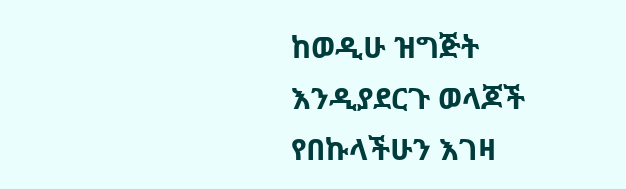ከወዲሁ ዝግጅት እንዲያደርጉ ወላጆች የበኩላችሁን እገዛ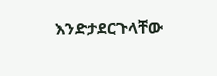እንድታደርጉላቸው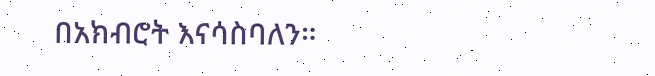በአክብሮት እናሳስባለን።